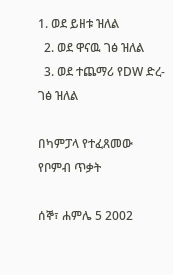1. ወደ ይዘቱ ዝለል
  2. ወደ ዋናዉ ገፅ ዝለል
  3. ወደ ተጨማሪ የDW ድረ-ገፅ ዝለል

በካምፓላ የተፈጸመው የቦምብ ጥቃት

ሰኞ፣ ሐምሌ 5 2002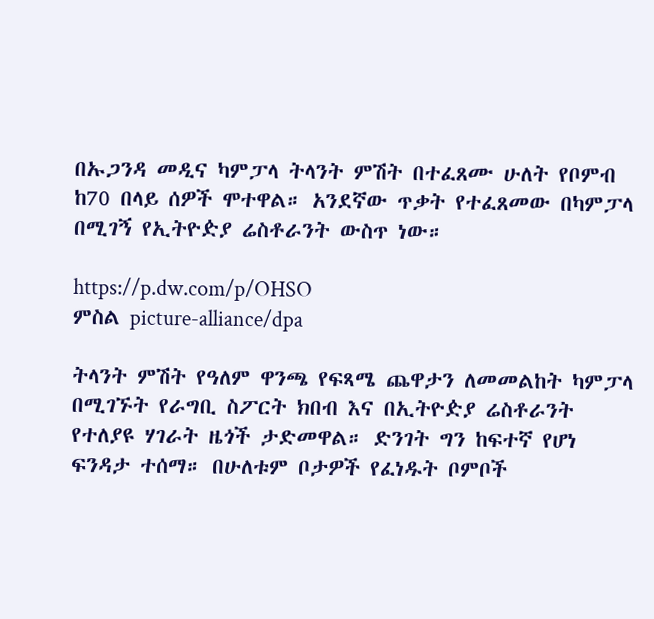በኡጋንዳ መዲና ካምፓላ ትላንት ምሽት በተፈጸሙ ሁለት የቦምብ ከ70 በላይ ሰዎች ሞተዋል። አንደኛው ጥቃት የተፈጸመው በካምፓላ በሚገኝ የኢትዮዽያ ሬስቶራንት ውስጥ ነው።

https://p.dw.com/p/OHSO
ምስል picture-alliance/dpa

ትላንት ምሽት የዓለም ዋንጫ የፍጻሜ ጨዋታን ለመመልከት ካምፓላ በሚገኙት የራግቢ ስፖርት ክበብ እና በኢትዮዽያ ሬስቶራንት የተለያዩ ሃገራት ዜጎች ታድመዋል። ድንገት ግን ከፍተኛ የሆነ ፍንዳታ ተሰማ። በሁለቱም ቦታዎች የፈነዱት ቦምቦች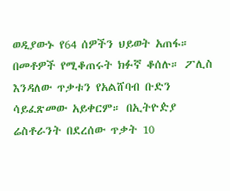ወዲያውኑ የ64 ሰዎችን ህይወት አጠፋ። በመቶዎች የሚቆጠሩት ክፉኛ ቆሰሉ። ፖሊስ እንዳለው ጥቃቱን የአልሸባብ ቡድን ሳይፈጽመው አይቀርም። በኢትዮዽያ ሬስቶራንት በደረሰው ጥቃት 10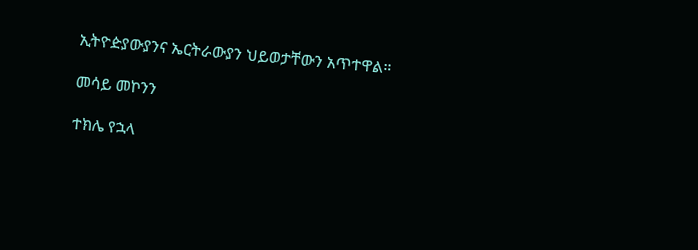ኢትዮዽያውያንና ኤርትራውያን ህይወታቸውን አጥተዋል።

መሳይ መኮንን

ተክሌ የኋላ